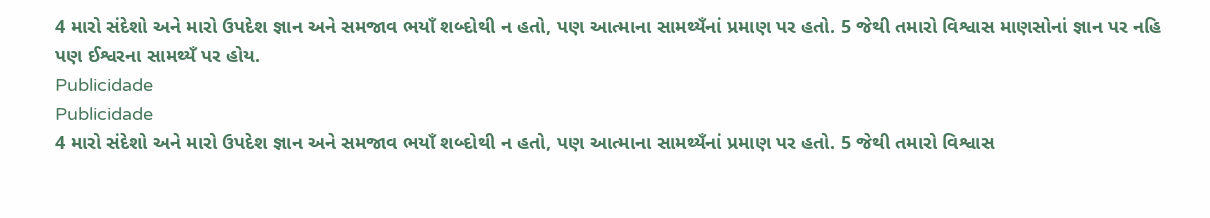4 મારો સંદેશો અને મારો ઉપદેશ જ્ઞાન અને સમજાવ ભયાઁ શબ્દોથી ન હતો, પણ આત્માના સામથ્યઁનાં પ્રમાણ પર હતો. 5 જેથી તમારો વિશ્વાસ માણસોનાં જ્ઞાન પર નહિ પણ ઈશ્વરના સામથ્યઁ પર હોય.
Publicidade
Publicidade
4 મારો સંદેશો અને મારો ઉપદેશ જ્ઞાન અને સમજાવ ભયાઁ શબ્દોથી ન હતો, પણ આત્માના સામથ્યઁનાં પ્રમાણ પર હતો. 5 જેથી તમારો વિશ્વાસ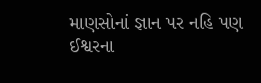માણસોનાં જ્ઞાન પર નહિ પણ ઈશ્વરના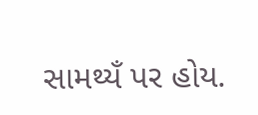સામથ્યઁ પર હોય.